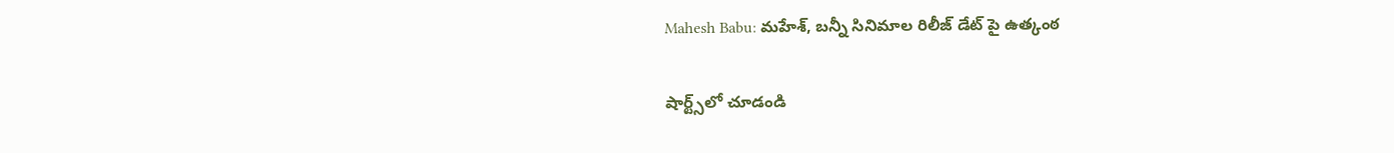Mahesh Babu: మహేశ్, బన్నీ సినిమాల రిలీజ్ డేట్ పై ఉత్కంఠ

షార్ట్స్‌లో చూడండి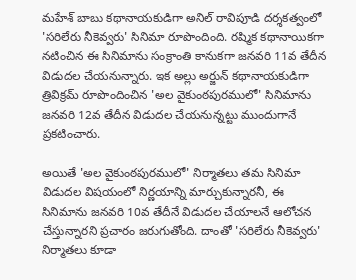మహేశ్ బాబు కథానాయకుడిగా అనిల్ రావిపూడి దర్శకత్వంలో 'సరిలేరు నీకెవ్వరు' సినిమా రూపొందింది. రష్మిక కథానాయికగా నటించిన ఈ సినిమాను సంక్రాంతి కానుకగా జనవరి 11వ తేదీన విడుదల చేయనున్నారు. ఇక అల్లు అర్జున్ కథానాయకుడిగా త్రివిక్రమ్ రూపొందించిన 'అల వైకుంఠపురములో' సినిమాను జనవరి 12వ తేదీన విడుదల చేయనున్నట్టు ముందుగానే ప్రకటించారు.

అయితే 'అల వైకుంఠపురములో' నిర్మాతలు తమ సినిమా విడుదల విషయంలో నిర్ణయాన్ని మార్చుకున్నారనీ, ఈ సినిమాను జనవరి 10వ తేదీనే విడుదల చేయాలనే ఆలోచన చేస్తున్నారని ప్రచారం జరుగుతోంది. దాంతో 'సరిలేరు నీకెవ్వరు' నిర్మాతలు కూడా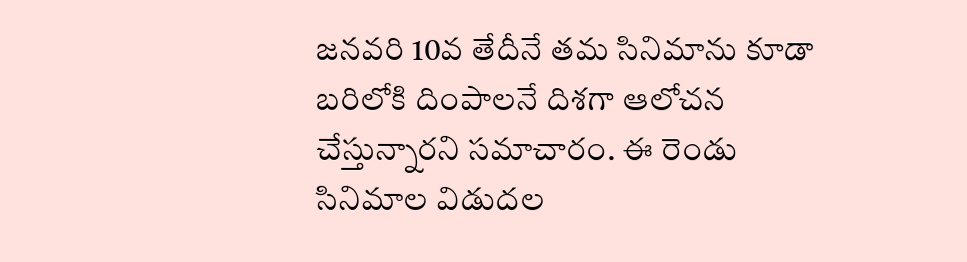జనవరి 10వ తేదీనే తమ సినిమాను కూడా బరిలోకి దింపాలనే దిశగా ఆలోచన చేస్తున్నారని సమాచారం. ఈ రెండు సినిమాల విడుదల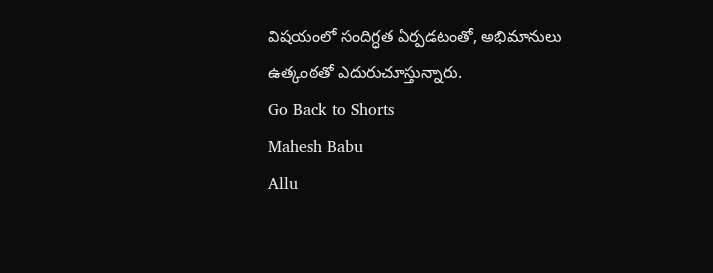విషయంలో సందిగ్ధత ఏర్పడటంతో, అభిమానులు ఉత్కంఠతో ఎదురుచూస్తున్నారు.
Go Back to Shorts
Mahesh Babu
Allu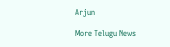Arjun

More Telugu News